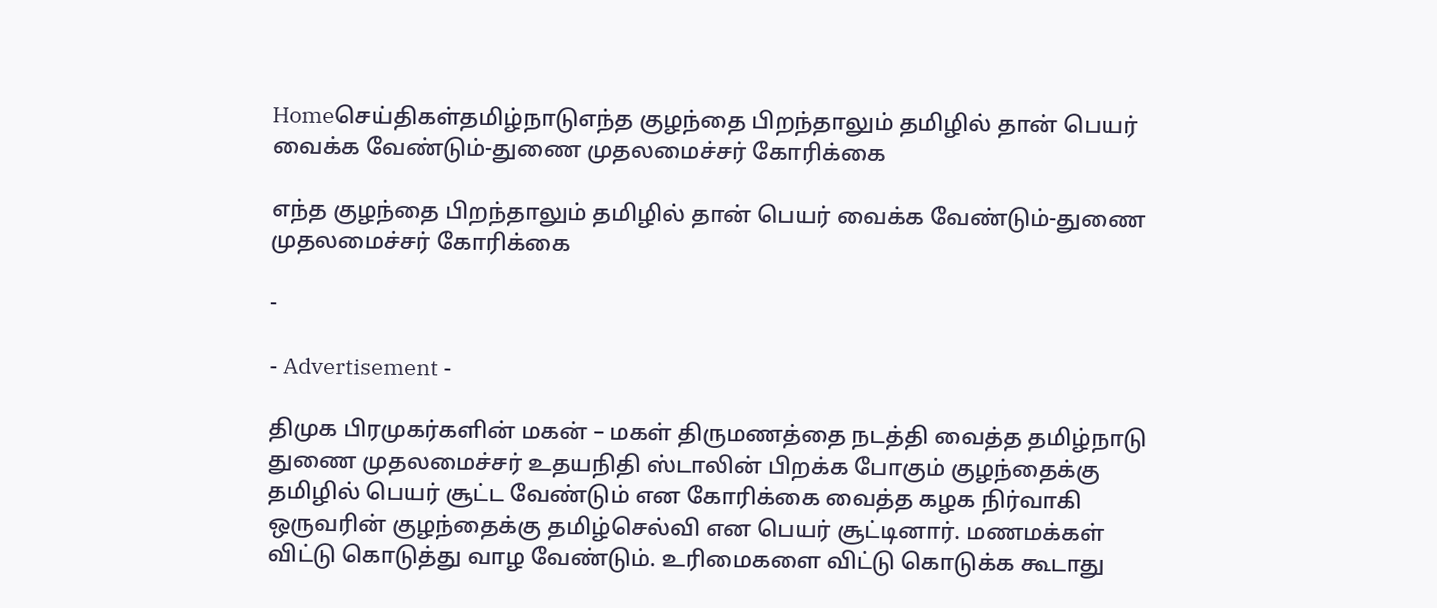Homeசெய்திகள்தமிழ்நாடுஎந்த குழந்தை பிறந்தாலும் தமிழில் தான் பெயர் வைக்க வேண்டும்-துணை முதலமைச்சர் கோரிக்கை

எந்த குழந்தை பிறந்தாலும் தமிழில் தான் பெயர் வைக்க வேண்டும்-துணை முதலமைச்சர் கோரிக்கை

-

- Advertisement -

திமுக பிரமுகர்களின் மகன் – மகள் திருமணத்தை நடத்தி வைத்த தமிழ்நாடு துணை முதலமைச்சர் உதயநிதி ஸ்டாலின் பிறக்க போகும் குழந்தைக்கு தமிழில் பெயர் சூட்ட வேண்டும் என கோரிக்கை வைத்த கழக நிர்வாகி ஒருவரின் குழந்தைக்கு தமிழ்செல்வி என பெயர் சூட்டினார். மணமக்கள் விட்டு கொடுத்து வாழ வேண்டும். உரிமைகளை விட்டு கொடுக்க கூடாது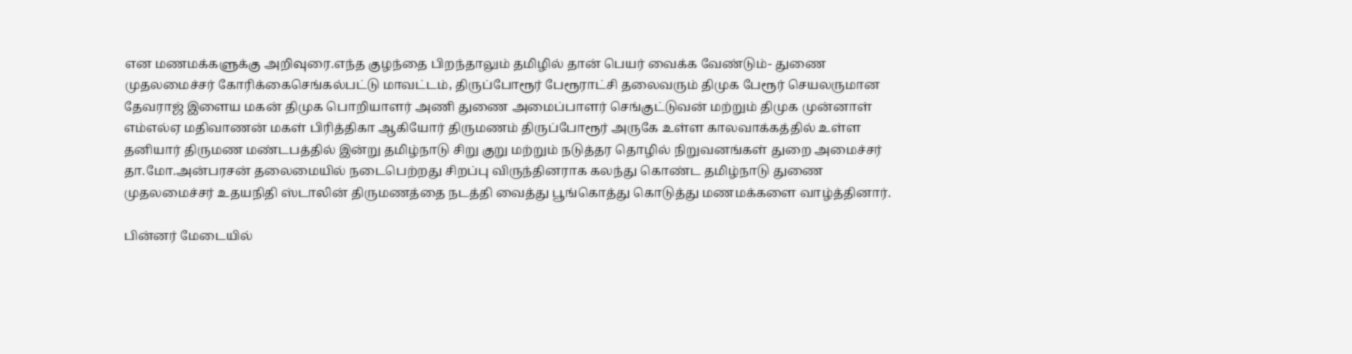என மணமக்களுக்கு அறிவுரை.எந்த குழந்தை பிறந்தாலும் தமிழில் தான் பெயர் வைக்க வேண்டும்- துணை முதலமைச்சர் கோரிக்கைசெங்கல்பட்டு மாவட்டம், திருப்போரூர் பேரூராட்சி தலைவரும் திமுக பேரூர் செயலருமான தேவராஜ் இளைய மகன் திமுக பொறியாளர் அணி துணை அமைப்பாளர் செங்குட்டுவன் மற்றும் திமுக முன்னாள் எம்எல்ஏ மதிவாணன் மகள் பிரித்திகா ஆகியோர் திருமணம் திருப்போரூர் அருகே உள்ள காலவாக்கத்தில் உள்ள தனியார் திருமண மண்டபத்தில் இன்று தமிழ்நாடு சிறு குறு மற்றும் நடுத்தர தொழில் நிறுவனங்கள் துறை அமைச்சர்  தா.மோ.அன்பரசன் தலைமையில் நடைபெற்றது சிறப்பு விருந்தினராக கலந்து கொண்ட தமிழ்நாடு துணை முதலமைச்சர் உதயநிதி ஸ்டாலின் திருமணத்தை நடத்தி வைத்து பூங்கொத்து கொடுத்து மணமக்களை வாழ்த்தினார்.

பின்னர் மேடையில்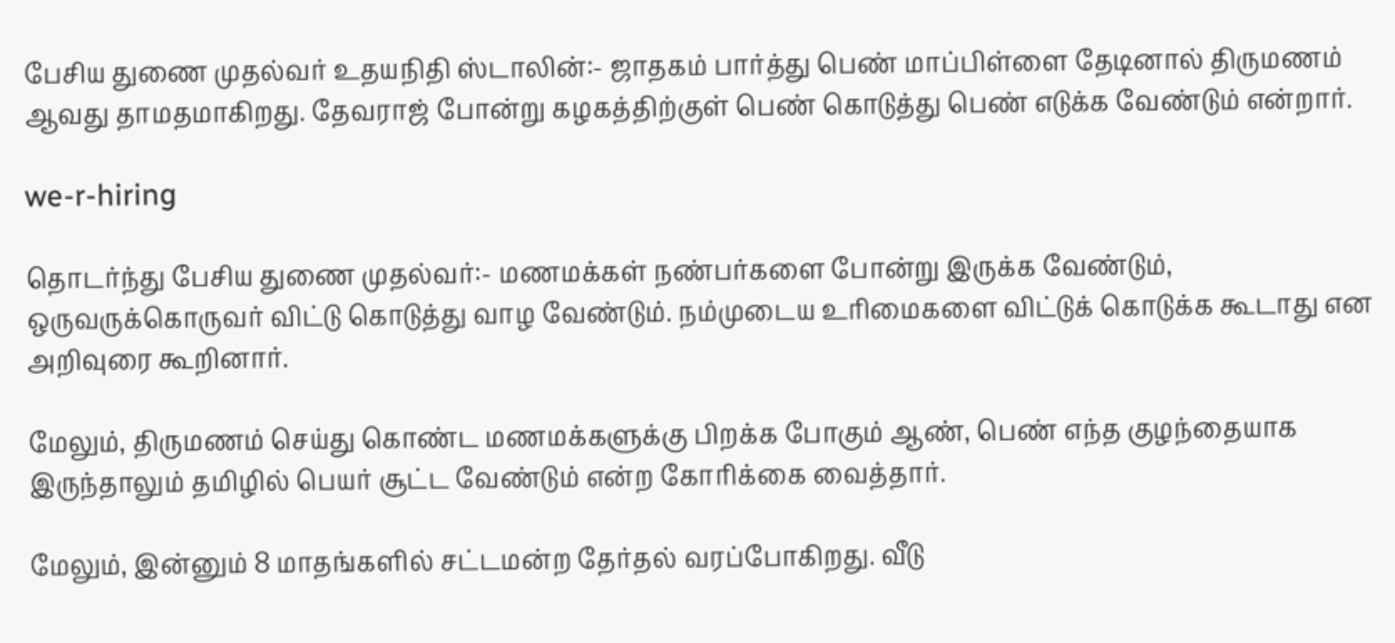பேசிய துணை முதல்வர் உதயநிதி ஸ்டாலின்:- ஜாதகம் பார்த்து பெண் மாப்பிள்ளை தேடினால் திருமணம் ஆவது தாமதமாகிறது. தேவராஜ் போன்று கழகத்திற்குள் பெண் கொடுத்து பெண் எடுக்க வேண்டும் என்றார்.

we-r-hiring

தொடர்ந்து பேசிய துணை முதல்வர்:- மணமக்கள் நண்பர்களை போன்று இருக்க வேண்டும், ஒருவருக்கொருவர் விட்டு கொடுத்து வாழ வேண்டும். நம்முடைய உரிமைகளை விட்டுக் கொடுக்க கூடாது என அறிவுரை கூறினார்.

மேலும், திருமணம் செய்து கொண்ட மணமக்களுக்கு பிறக்க போகும் ஆண், பெண் எந்த குழந்தையாக இருந்தாலும் தமிழில் பெயர் சூட்ட வேண்டும் என்ற கோரிக்கை வைத்தார்.

மேலும், இன்னும் 8 மாதங்களில் சட்டமன்ற தேர்தல் வரப்போகிறது. வீடு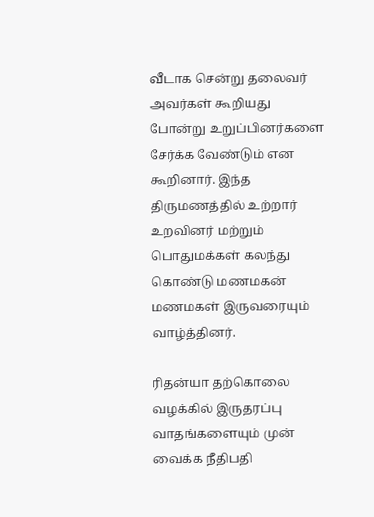வீடாக சென்று தலைவர் அவர்கள் கூறியது போன்று உறுப்பினர்களை சேர்க்க வேண்டும் என கூறினார். இந்த திருமணத்தில் உற்றார் உறவினர் மற்றும் பொதுமக்கள் கலந்து கொண்டு மணமகன் மணமகள் இருவரையும் வாழ்த்தினர்.

ரிதன்யா தற்கொலை வழக்கில் இருதரப்பு வாதங்களையும் முன் வைக்க நீதிபதி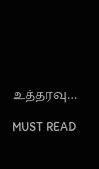உத்தரவு…

MUST READ